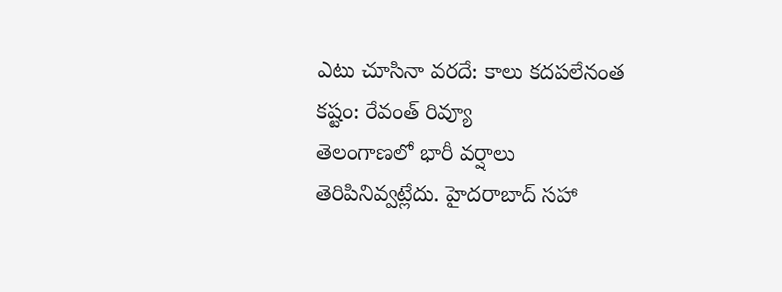ఎటు చూసినా వరదే: కాలు కదపలేనంత కష్టం: రేవంత్ రివ్యూ
తెలంగాణలో భారీ వర్షాలు తెరిపినివ్వట్లేదు. హైదరాబాద్ సహా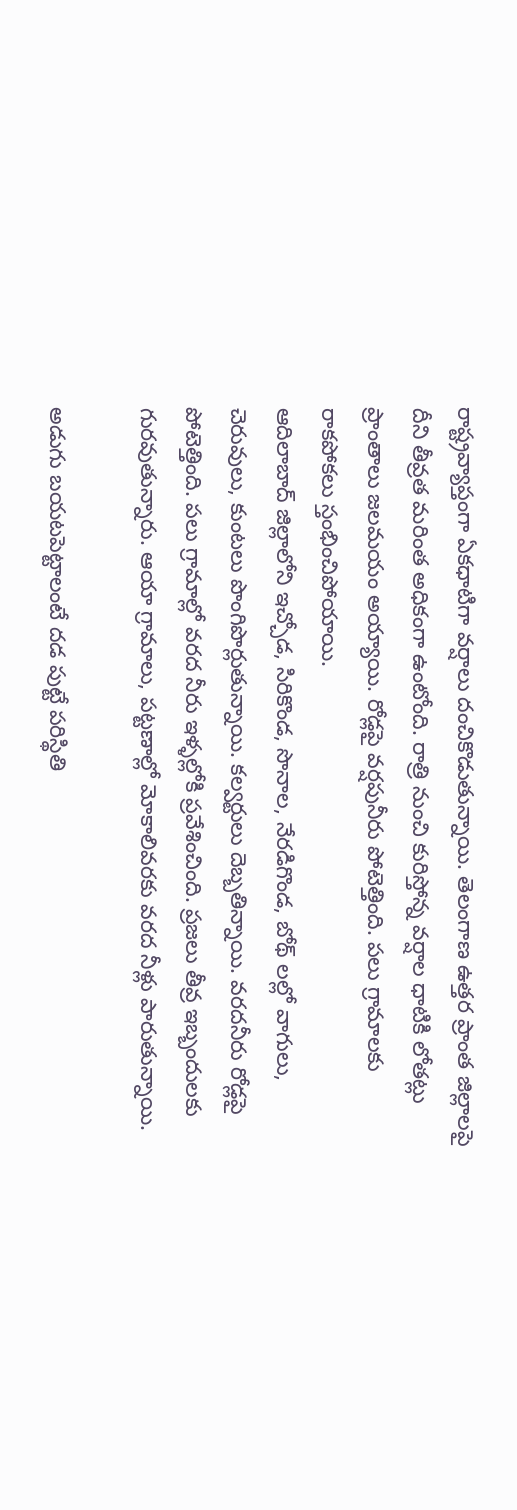రాష్ట్రవ్యాప్తంగా ఏకధాటిగా వర్షాలు దంచికొడుతున్నాయి. తెలంగాణ ఉత్తర ప్రాంత జిల్లాలపై దీని తీవ్రత మరింత అధికంగా ఉంటోంది. రాత్రి నుంచి కురిస్తోన్న వర్షాల ధాటికి లోతట్లు ప్రాంతాలు జలమయం అయ్యాయి. రోడ్లపై వర్షపునీరు పోటెత్తింది. పలు గ్రామాలకు రాకపోకలు స్తంభించిపోయాయి.
ఆదిలాబాద్ జిల్లాలోని ఇచ్చోడ, సిరికొండ, సొనాల, నేరడిగొండ, బోథ్ లల్లో వాగులు, చెరువులు, కుంటలు పొంగిపొర్లుతున్నాయి. కల్వర్టులు దెబ్బతిన్నాయి. వరదనీరు రోడ్లపై పోటెత్తింది. పలు గ్రామాల్లో వరద నీరు ఇళ్ళల్లోకి ప్రవేశించింది. ప్రజలు తీవ్ర ఇబ్బందులకు గురవుతున్నారు. ఆయా గ్రామాలు, పట్టణాల్లో మోకాలివరకు వరద నీళ్లు పారుతున్నాయి.

అడుగు బయటపెట్టాలంటే దడ పుట్టే పరిస్థితి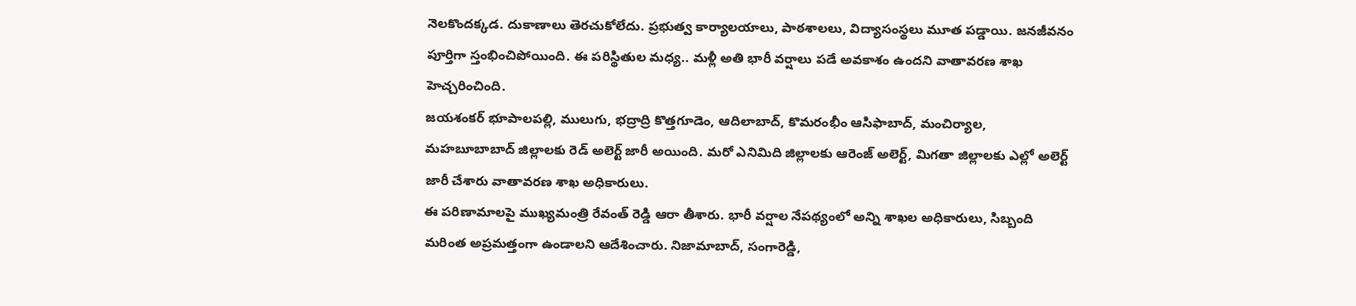నెలకొందక్కడ. దుకాణాలు తెరచుకోలేదు. ప్రభుత్వ కార్యాలయాలు, పాఠశాలలు, విద్యాసంస్థలు మూత పడ్డాయి. జనజీవనం పూర్తిగా స్తంభించిపోయింది. ఈ పరిస్థితుల మధ్య.. మళ్లీ అతి భారీ వర్షాలు పడే అవకాశం ఉందని వాతావరణ శాఖ హెచ్చరించింది.
జయశంకర్ భూపాలపల్లి, ములుగు, భద్రాద్రి కొత్తగూడెం, ఆదిలాబాద్, కొమరంభీం ఆసిఫాబాద్, మంచిర్యాల, మహబూబాబాద్ జిల్లాలకు రెడ్ అలెర్ట్ జారీ అయింది. మరో ఎనిమిది జిల్లాలకు ఆరెంజ్ అలెర్ట్, మిగతా జిల్లాలకు ఎల్లో అలెర్ట్ జారీ చేశారు వాతావరణ శాఖ అధికారులు.
ఈ పరిణామాలపై ముఖ్యమంత్రి రేవంత్ రెడ్డి ఆరా తీశారు. భారీ వర్షాల నేపథ్యంలో అన్ని శాఖల అధికారులు, సిబ్బంది మరింత అప్రమత్తంగా ఉండాలని ఆదేశించారు. నిజామాబాద్, సంగారెడ్డి,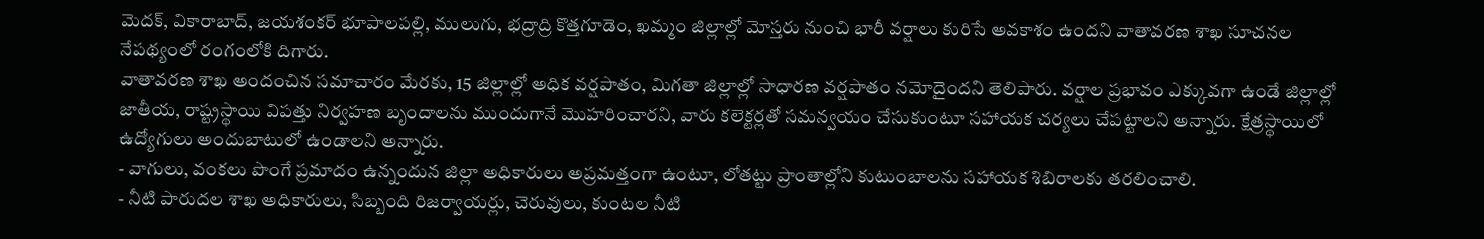మెదక్, వికారాబాద్, జయశంకర్ భూపాలపల్లి, ములుగు, భద్రాద్రి కొత్తగూడెం, ఖమ్మం జిల్లాల్లో మోస్తరు నుంచి భారీ వర్షాలు కురిసే అవకాశం ఉందని వాతావరణ శాఖ సూచనల నేపథ్యంలో రంగంలోకి దిగారు.
వాతావరణ శాఖ అందంచిన సమాచారం మేరకు, 15 జిల్లాల్లో అధిక వర్షపాతం, మిగతా జిల్లాల్లో సాధారణ వర్షపాతం నమోదైందని తెలిపారు. వర్షాల ప్రభావం ఎక్కువగా ఉండే జిల్లాల్లో జాతీయ, రాష్ట్రస్థాయి విపత్తు నిర్వహణ బృందాలను ముందుగానే మొహరించారని, వారు కలెక్టర్లతో సమన్వయం చేసుకుంటూ సహాయక చర్యలు చేపట్టాలని అన్నారు. క్షేత్రస్థాయిలో ఉద్యోగులు అందుబాటులో ఉండాలని అన్నారు.
- వాగులు, వంకలు పొంగే ప్రమాదం ఉన్నందున జిల్లా అధికారులు అప్రమత్తంగా ఉంటూ, లోతట్టు ప్రాంతాల్లోని కుటుంబాలను సహాయక శిబిరాలకు తరలించాలి.
- నీటి పారుదల శాఖ అధికారులు, సిబ్బంది రిజర్వాయర్లు, చెరువులు, కుంటల నీటి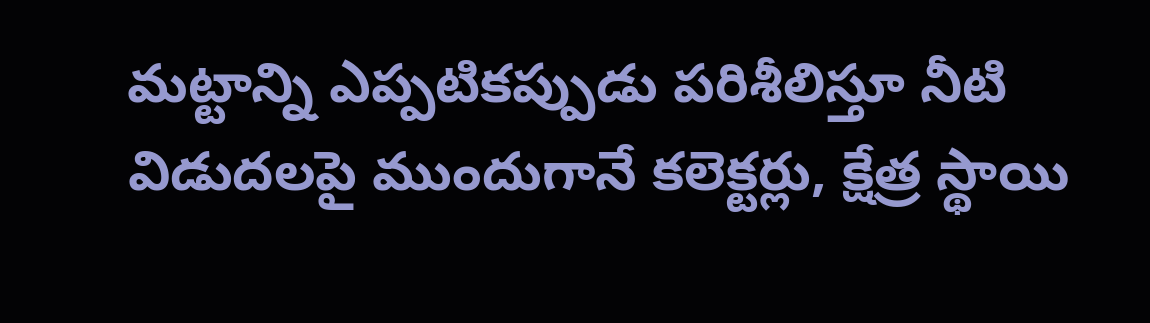మట్టాన్ని ఎప్పటికప్పుడు పరిశీలిస్తూ నీటి విడుదలపై ముందుగానే కలెక్టర్లు, క్షేత్ర స్థాయి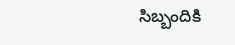సిబ్బందికి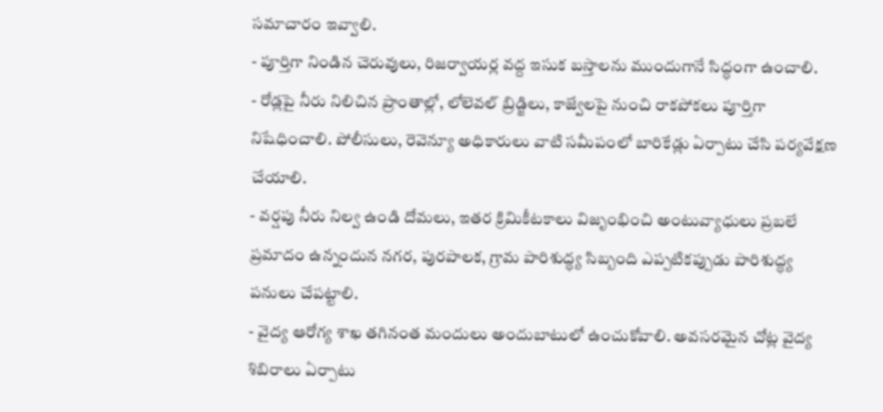సమాచారం ఇవ్వాలి.
- పూర్తిగా నిండిన చెరువులు, రిజర్వాయర్ల వద్ద ఇసుక బస్తాలను ముందుగానే సిద్ధంగా ఉంచాలి.
- రోడ్లపై నీరు నిలిచిన ప్రాంతాల్లో, లోలెవల్ బ్రిడ్జిలు, కాజ్వేలపై నుంచి రాకపోకలు పూర్తిగా నిషేధించాలి. పోలీసులు, రెవెన్యూ అధికారులు వాటి సమీపంలో బారికేడ్లు ఏర్పాటు చేసి పర్యవేక్షణ చేయాలి.
- వర్షపు నీరు నిల్వ ఉండి దోమలు, ఇతర క్రిమికీటకాలు విజృంభించి అంటువ్యాధులు ప్రబలే ప్రమాదం ఉన్నందున నగర, పురపాలక, గ్రామ పారిశుద్ధ్య సిబ్బంది ఎప్పటికప్పుడు పారిశుద్ధ్య పనులు చేపట్టాలి.
- వైద్య ఆరోగ్య శాఖ తగినంత మందులు అందుబాటులో ఉంచుకోవాలి. అవసరమైన చోట్ల వైద్య శిబిరాలు ఏర్పాటు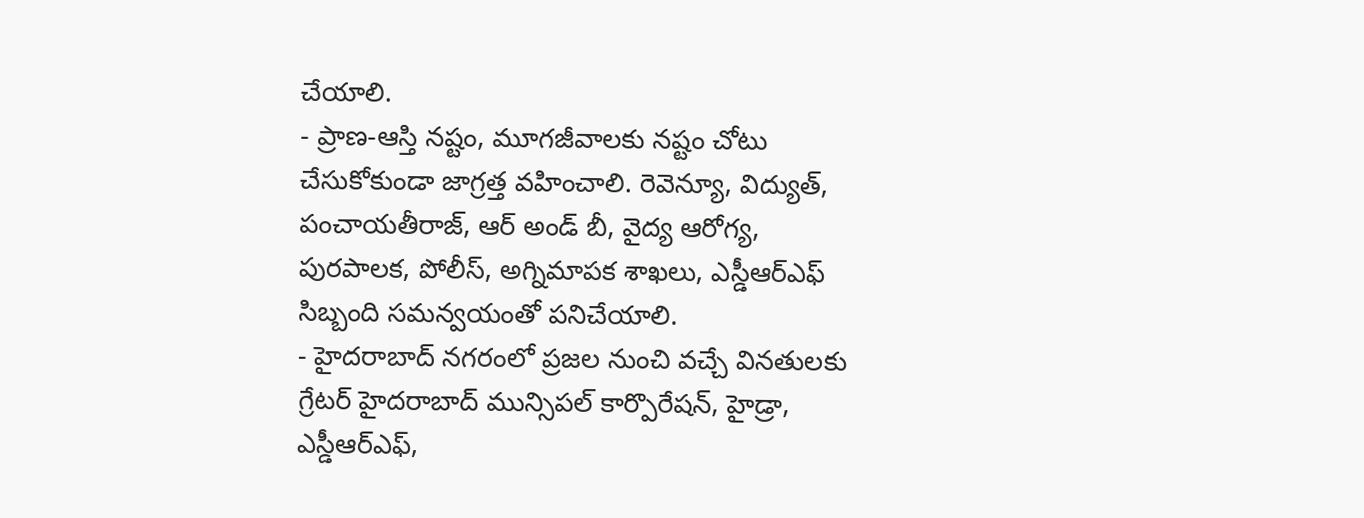చేయాలి.
- ప్రాణ-ఆస్తి నష్టం, మూగజీవాలకు నష్టం చోటు చేసుకోకుండా జాగ్రత్త వహించాలి. రెవెన్యూ, విద్యుత్, పంచాయతీరాజ్, ఆర్ అండ్ బీ, వైద్య ఆరోగ్య, పురపాలక, పోలీస్, అగ్నిమాపక శాఖలు, ఎస్డీఆర్ఎఫ్ సిబ్బంది సమన్వయంతో పనిచేయాలి.
- హైదరాబాద్ నగరంలో ప్రజల నుంచి వచ్చే వినతులకు గ్రేటర్ హైదరాబాద్ మున్సిపల్ కార్పొరేషన్, హైడ్రా, ఎస్డీఆర్ఎఫ్,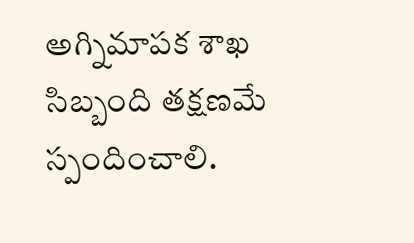అగ్నిమాపక శాఖ సిబ్బంది తక్షణమే స్పందించాలి.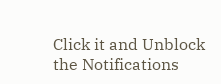Click it and Unblock the Notifications